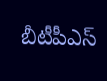బీటీపీఎస్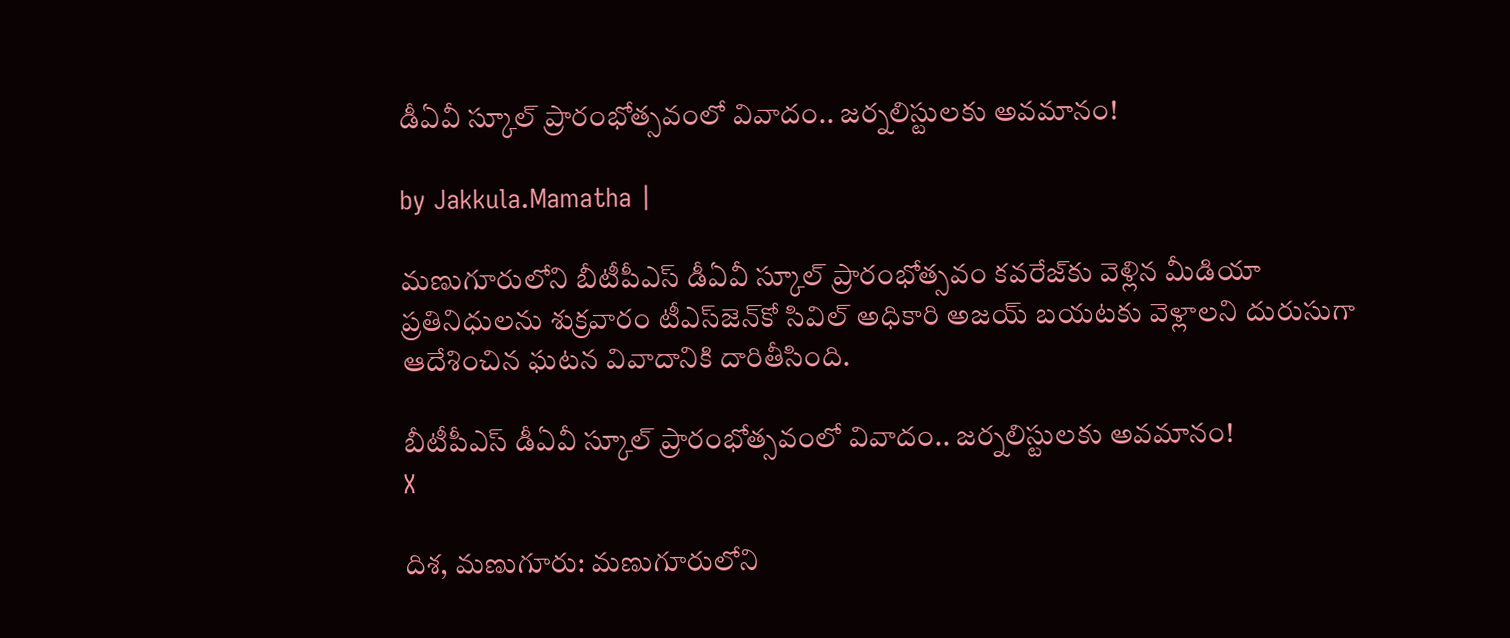డీఏవీ స్కూల్ ప్రారంభోత్సవంలో వివాదం.. జర్నలిస్టులకు అవమానం!

by Jakkula.Mamatha |

మణుగూరులోని బీటీపీఎస్ డీఏవీ స్కూల్ ప్రారంభోత్సవం కవరేజ్‌కు వెళ్లిన మీడియా ప్రతినిధులను శుక్రవారం టీఎస్‌జెన్‌కో సివిల్ అధికారి అజయ్ బయటకు వెళ్లాలని దురుసుగా ఆదేశించిన ఘటన వివాదానికి దారితీసింది.

బీటీపీఎస్ డీఏవీ స్కూల్ ప్రారంభోత్సవంలో వివాదం.. జర్నలిస్టులకు అవమానం!
X

దిశ, మణుగూరు: మణుగూరులోని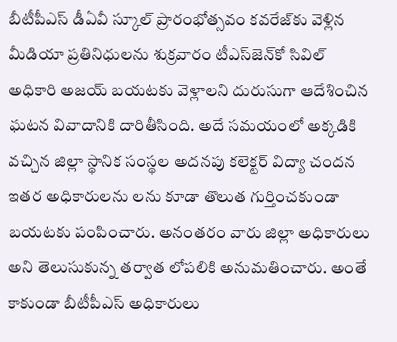బీటీపీఎస్ డీఏవీ స్కూల్ ప్రారంభోత్సవం కవరేజ్‌కు వెళ్లిన మీడియా ప్రతినిధులను శుక్రవారం టీఎస్‌జెన్‌కో సివిల్ అధికారి అజయ్ బయటకు వెళ్లాలని దురుసుగా ఆదేశించిన ఘటన వివాదానికి దారితీసింది. అదే సమయంలో అక్కడికి వచ్చిన జిల్లా స్థానిక సంస్థల అదనపు కలెక్టర్ విద్యా చందన ఇతర అధికారులను లను కూడా తొలుత గుర్తించకుండా బయటకు పంపించారు. అనంతరం వారు జిల్లా అధికారులు అని తెలుసుకున్న తర్వాత లోపలికి అనుమతించారు. అంతే కాకుండా బీటీపీఎస్ అధికారులు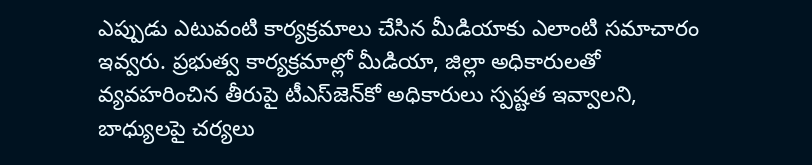ఎప్పుడు ఎటువంటి కార్యక్రమాలు చేసిన మీడియాకు ఎలాంటి సమాచారం ఇవ్వరు. ప్రభుత్వ కార్యక్రమాల్లో మీడియా, జిల్లా అధికారులతో వ్యవహరించిన తీరుపై టీఎస్‌జెన్‌కో అధికారులు స్పష్టత ఇవ్వాలని, బాధ్యులపై చర్యలు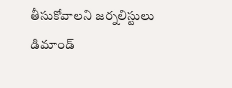తీసుకోవాలని జర్నలిస్టులు డిమాండ్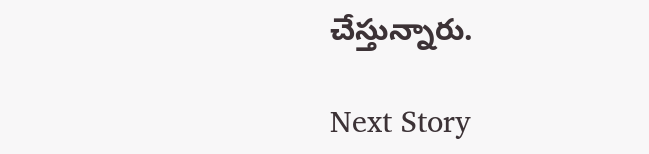చేస్తున్నారు.

Next Story